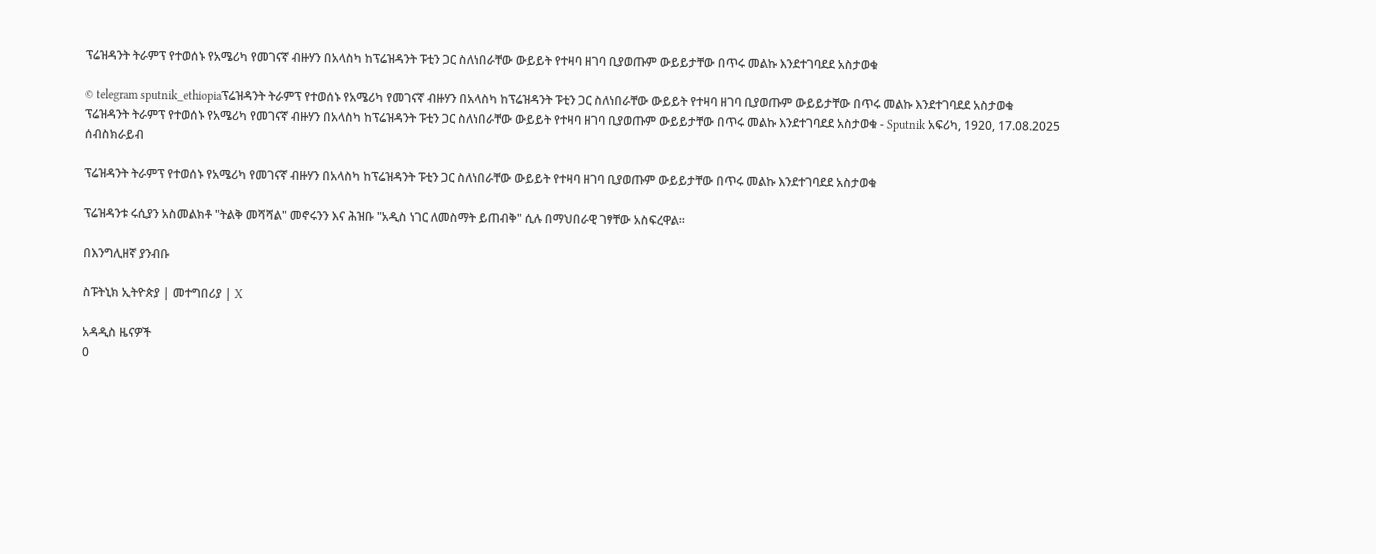ፕሬዝዳንት ትራምፕ የተወሰኑ የአሜሪካ የመገናኛ ብዙሃን በአላስካ ከፕሬዝዳንት ፑቲን ጋር ስለነበራቸው ውይይት የተዛባ ዘገባ ቢያወጡም ውይይታቸው በጥሩ መልኩ እንደተገባደደ አስታወቁ

© telegram sputnik_ethiopiaፕሬዝዳንት ትራምፕ የተወሰኑ የአሜሪካ የመገናኛ ብዙሃን በአላስካ ከፕሬዝዳንት ፑቲን ጋር ስለነበራቸው ውይይት የተዛባ ዘገባ ቢያወጡም ውይይታቸው በጥሩ መልኩ እንደተገባደደ አስታወቁ
ፕሬዝዳንት ትራምፕ የተወሰኑ የአሜሪካ የመገናኛ ብዙሃን በአላስካ ከፕሬዝዳንት ፑቲን ጋር ስለነበራቸው ውይይት የተዛባ ዘገባ ቢያወጡም ውይይታቸው በጥሩ መልኩ እንደተገባደደ አስታወቁ - Sputnik አፍሪካ, 1920, 17.08.2025
ሰብስክራይብ

ፕሬዝዳንት ትራምፕ የተወሰኑ የአሜሪካ የመገናኛ ብዙሃን በአላስካ ከፕሬዝዳንት ፑቲን ጋር ስለነበራቸው ውይይት የተዛባ ዘገባ ቢያወጡም ውይይታቸው በጥሩ መልኩ እንደተገባደደ አስታወቁ

ፕሬዝዳንቱ ሩሲያን አስመልክቶ "ትልቅ መሻሻል" መኖሩንን እና ሕዝቡ "አዲስ ነገር ለመስማት ይጠብቅ" ሲሉ በማህበራዊ ገፃቸው አስፍረዋል።

በእንግሊዘኛ ያንብቡ

ስፑትኒክ ኢትዮጵያ | መተግበሪያ | X

አዳዲስ ዜናዎች
0